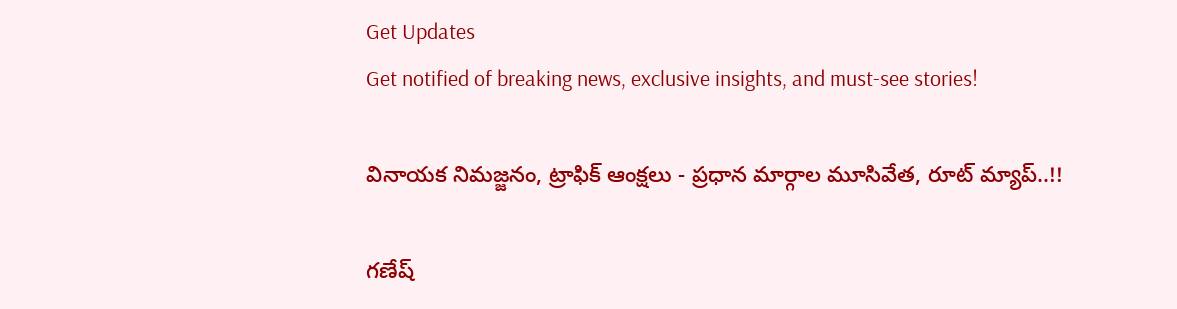Get Updates
Get notified of breaking news, exclusive insights, and must-see stories!

వినాయక నిమజ్జనం, ట్రాఫిక్ ఆంక్షలు - ప్రధాన మార్గాల మూసివేత, రూట్ మ్యాప్..!!

గణేష్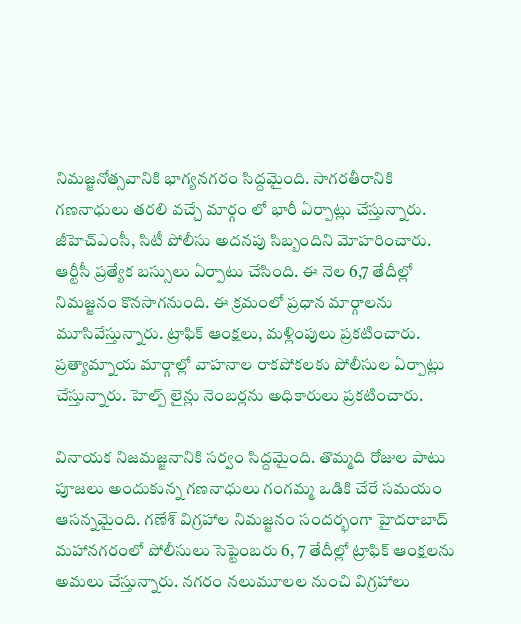నిమజ్జనోత్సవానికి భాగ్యనగరం సిద్దమైంది. సాగరతీరానికి గణనాధులు తరలి వచ్చే మార్గం లో భారీ ఏర్పాట్లు చేస్తున్నారు. జీహెచ్ఎంసీ, సిటీ పోలీసు అదనపు సిబ్బందిని మోహరించారు. ఆర్టీసీ ప్రత్యేక బస్సులు ఏర్పాటు చేసింది. ఈ నెల 6,7 తేదీల్లో నిమజ్జనం కొనసాగనుంది. ఈ క్రమంలో ప్రధాన మార్గాలను మూసివేస్తున్నారు. ట్రాఫిక్ ఆంక్షలు, మళ్లింపులు ప్రకటించారు.
ప్రత్యామ్నాయ మార్గాల్లో వాహనాల రాకపోకలకు పోలీసుల ఏర్పాట్లు చేస్తున్నారు. హెల్ప్ లైన్లు నెంబర్లను అధికారులు ప్రకటించారు.

వినాయక నిజమజ్జనానికి సర్వం సిద్దమైంది. తొమ్మది రోజుల పాటు పూజలు అందుకున్న గణనాధులు గంగమ్మ ఒడికి చేరే సమయం ఆసన్నమైంది. గణేశ్ విగ్రహాల నిమజ్జనం సందర్భంగా హైదరాబాద్ మహానగరంలో పోలీసులు సెప్టెంబరు 6, 7 తేదీల్లో ట్రాఫిక్ ఆంక్షలను అమలు చేస్తున్నారు. నగరం నలుమూలల నుంచి విగ్రహాలు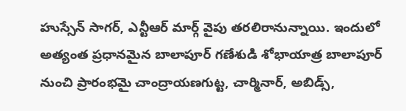హుస్సేన్ సాగర్, ఎన్టీఆర్ మార్గ్ వైపు తరలిరానున్నాయి. ఇందులో అత్యంత ప్రధానమైన బాలాపూర్ గణేశుడి శోభాయాత్ర బాలాపూర్ నుంచి ప్రారంభమై చాంద్రాయణగుట్ట, చార్మినార్, అబిడ్స్,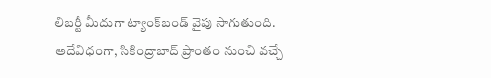లిబర్టీ మీదుగా ట్యాంక్‌బండ్ వైపు సాగుతుంది. అదేవిధంగా, సికింద్రాబాద్ ప్రాంతం నుంచి వచ్చే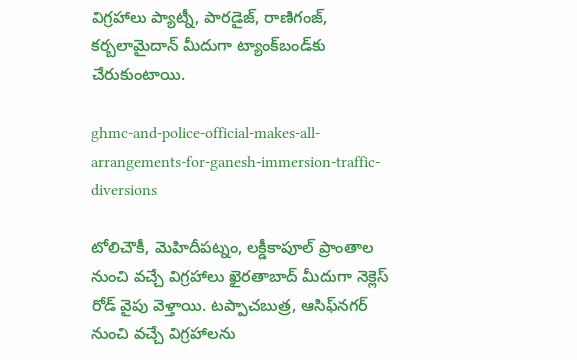విగ్రహాలు ప్యాట్నీ, పారడైజ్, రాణిగంజ్, కర్బలామైదాన్ మీదుగా ట్యాంక్‌బండ్‌కు చేరుకుంటాయి.

ghmc-and-police-official-makes-all-arrangements-for-ganesh-immersion-traffic-diversions

టోలిచౌకీ, మెహిదీపట్నం, లక్డీకాపూల్ ప్రాంతాల నుంచి వచ్చే విగ్రహాలు ఖైరతాబాద్ మీదుగా నెక్లెస్ రోడ్ వైపు వెళ్తాయి. టప్పాచబుత్ర, ఆసిఫ్‌నగర్ నుంచి వచ్చే విగ్రహాలను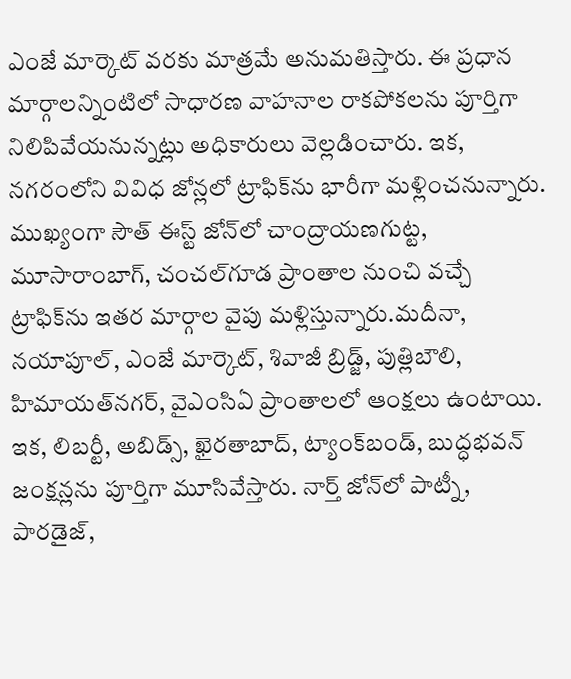ఎంజే మార్కెట్ వరకు మాత్రమే అనుమతిస్తారు. ఈ ప్రధాన మార్గాలన్నింటిలో సాధారణ వాహనాల రాకపోకలను పూర్తిగా నిలిపివేయనున్నట్లు అధికారులు వెల్లడించారు. ఇక, నగరంలోని వివిధ జోన్లలో ట్రాఫిక్‌ను భారీగా మళ్లించనున్నారు. ముఖ్యంగా సౌత్ ఈస్ట్ జోన్‌లో చాంద్రాయణగుట్ట, మూసారాంబాగ్, చంచల్‌గూడ ప్రాంతాల నుంచి వచ్చే ట్రాఫిక్‌ను ఇతర మార్గాల వైపు మళ్లిస్తున్నారు.మదీనా, నయాపూల్, ఎంజే మార్కెట్, శివాజీ బ్రిడ్జ్, పుత్లిబౌలి, హిమాయత్‌నగర్, వైఎంసిఏ ప్రాంతాలలో ఆంక్షలు ఉంటాయి. ఇక, లిబర్టీ, అబిడ్స్, ఖైరతాబాద్, ట్యాంక్‌బండ్, బుద్ధభవన్ జంక్షన్లను పూర్తిగా మూసివేస్తారు. నార్త్ జోన్‌లో పాట్నీ, పారడైజ్,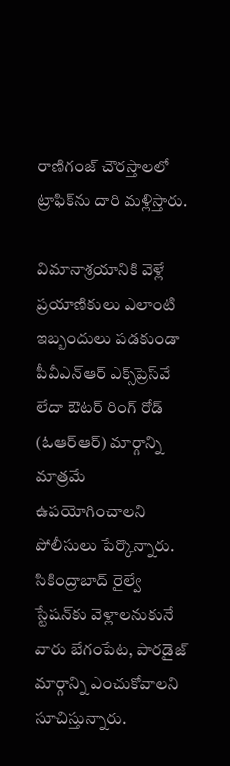రాణిగంజ్ చౌరస్తాలలో ట్రాఫిక్‌ను దారి మళ్లిస్తారు.

విమానాశ్రయానికి వెళ్లే ప్రయాణికులు ఎలాంటి ఇబ్బందులు పడకుండా పీవీఎన్ఆర్ ఎక్స్‌ప్రెస్‌వే లేదా ఔటర్ రింగ్ రోడ్ (ఓఆర్ఆర్) మార్గాన్ని మాత్రమే ఉపయోగించాలని పోలీసులు పేర్కొన్నారు. సికింద్రాబాద్ రైల్వే స్టేషన్‌కు వెళ్లాలనుకునే వారు బేగంపేట, పారడైజ్ మార్గాన్ని ఎంచుకోవాలని సూచిస్తున్నారు.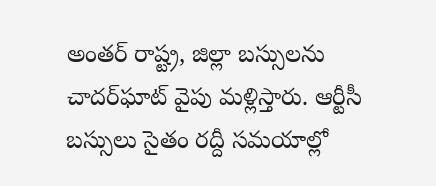అంతర్ రాష్ట్ర, జిల్లా బస్సులను చాదర్‌ఘాట్ వైపు మళ్లిస్తారు. ఆర్టీసీ బస్సులు సైతం రద్దీ సమయాల్లో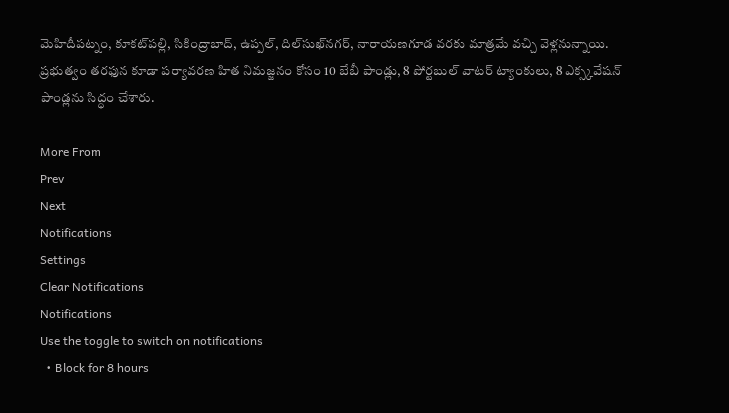మెహిదీపట్నం, కూకట్‌పల్లి, సికింద్రాబాద్, ఉప్పల్, దిల్‌సుఖ్‌నగర్, నారాయణగూడ వరకు మాత్రమే వచ్చి వెళ్లనున్నాయి. ప్రభుత్వం తరఫున కూడా పర్యావరణ హిత నిమజ్జనం కోసం 10 బేబీ పాండ్లు, 8 పోర్టబుల్ వాటర్ ట్యాంకులు, 8 ఎక్స్కవేషన్ పాండ్లను సిద్ధం చేశారు.

More From
Prev
Next
Notifications
Settings
Clear Notifications
Notifications
Use the toggle to switch on notifications
  • Block for 8 hours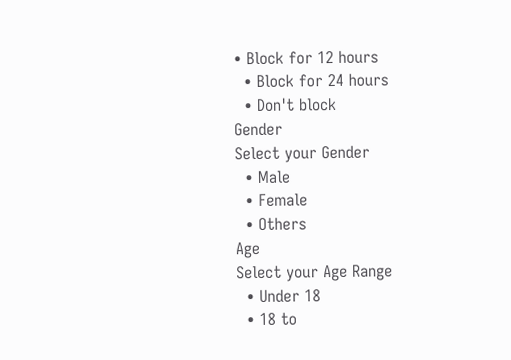• Block for 12 hours
  • Block for 24 hours
  • Don't block
Gender
Select your Gender
  • Male
  • Female
  • Others
Age
Select your Age Range
  • Under 18
  • 18 to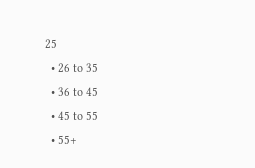25
  • 26 to 35
  • 36 to 45
  • 45 to 55
  • 55+